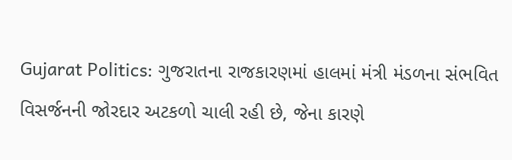Gujarat Politics: ગુજરાતના રાજકારણમાં હાલમાં મંત્રી મંડળના સંભવિત વિસર્જનની જોરદાર અટકળો ચાલી રહી છે, જેના કારણે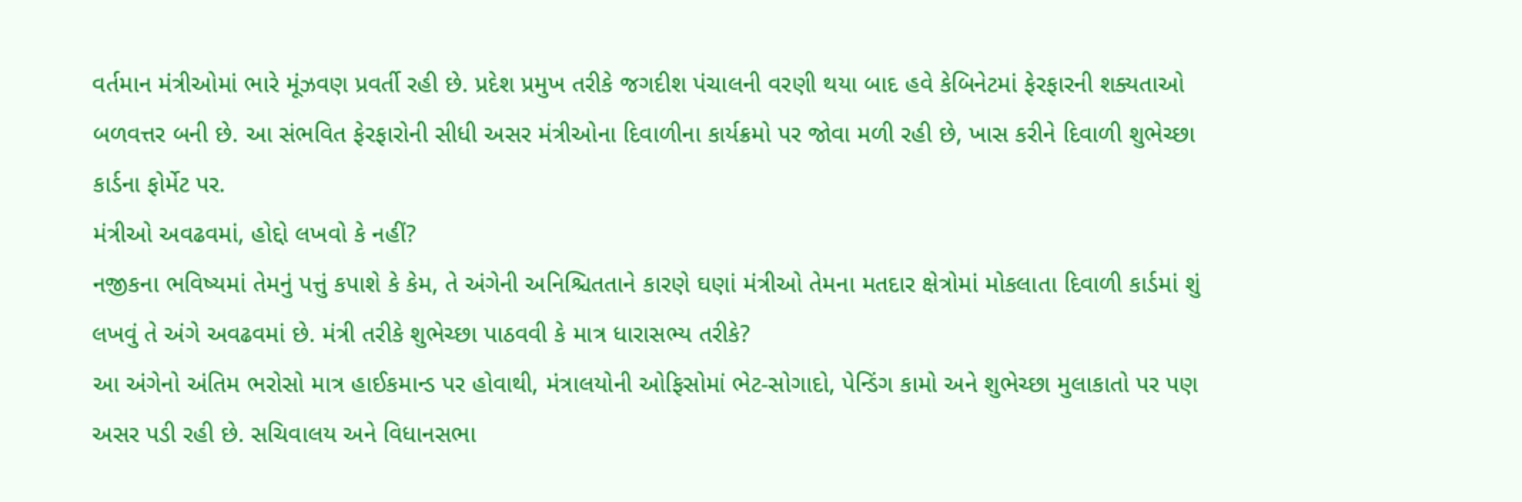વર્તમાન મંત્રીઓમાં ભારે મૂંઝવણ પ્રવર્તી રહી છે. પ્રદેશ પ્રમુખ તરીકે જગદીશ પંચાલની વરણી થયા બાદ હવે કેબિનેટમાં ફેરફારની શક્યતાઓ બળવત્તર બની છે. આ સંભવિત ફેરફારોની સીધી અસર મંત્રીઓના દિવાળીના કાર્યક્રમો પર જોવા મળી રહી છે, ખાસ કરીને દિવાળી શુભેચ્છા કાર્ડના ફોર્મેટ પર.
મંત્રીઓ અવઢવમાં, હોદ્દો લખવો કે નહીં?
નજીકના ભવિષ્યમાં તેમનું પત્તું કપાશે કે કેમ, તે અંગેની અનિશ્ચિતતાને કારણે ઘણાં મંત્રીઓ તેમના મતદાર ક્ષેત્રોમાં મોકલાતા દિવાળી કાર્ડમાં શું લખવું તે અંગે અવઢવમાં છે. મંત્રી તરીકે શુભેચ્છા પાઠવવી કે માત્ર ધારાસભ્ય તરીકે?
આ અંગેનો અંતિમ ભરોસો માત્ર હાઈકમાન્ડ પર હોવાથી, મંત્રાલયોની ઓફિસોમાં ભેટ-સોગાદો, પેન્ડિંગ કામો અને શુભેચ્છા મુલાકાતો પર પણ અસર પડી રહી છે. સચિવાલય અને વિધાનસભા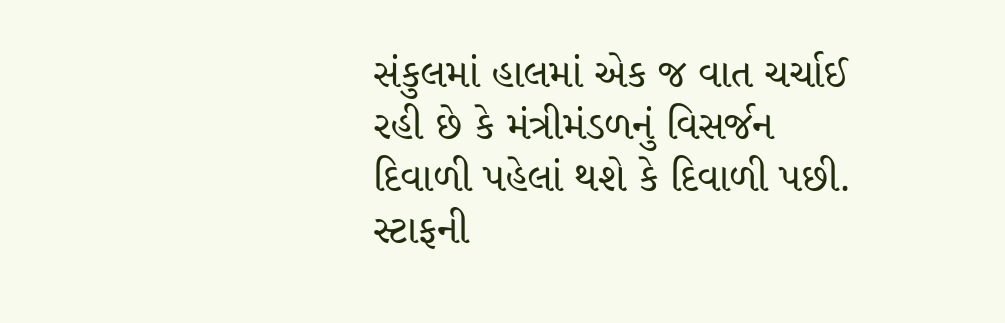સંકુલમાં હાલમાં એક જ વાત ચર્ચાઈ રહી છે કે મંત્રીમંડળનું વિસર્જન દિવાળી પહેલાં થશે કે દિવાળી પછી.
સ્ટાફની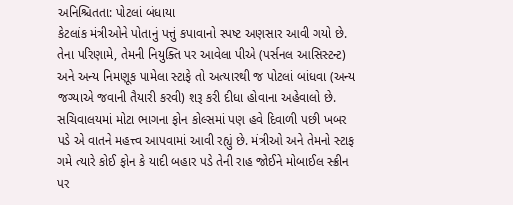અનિશ્ચિતતા: પોટલાં બંધાયા
કેટલાંક મંત્રીઓને પોતાનું પત્તું કપાવાનો સ્પષ્ટ અણસાર આવી ગયો છે. તેના પરિણામે, તેમની નિયુક્તિ પર આવેલા પીએ (પર્સનલ આસિસ્ટન્ટ) અને અન્ય નિમણૂક પામેલા સ્ટાફે તો અત્યારથી જ પોટલાં બાંધવા (અન્ય જગ્યાએ જવાની તૈયારી કરવી) શરૂ કરી દીધા હોવાના અહેવાલો છે.
સચિવાલયમાં મોટા ભાગના ફોન કોલ્સમાં પણ હવે દિવાળી પછી ખબર પડે એ વાતને મહત્ત્વ આપવામાં આવી રહ્યું છે. મંત્રીઓ અને તેમનો સ્ટાફ ગમે ત્યારે કોઈ ફોન કે યાદી બહાર પડે તેની રાહ જોઈને મોબાઈલ સ્ક્રીન પર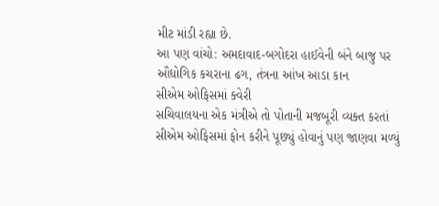મીટ માંડી રહ્યા છે.
આ પણ વાંચો: અમદાવાદ-બગોદરા હાઈવેની બંને બાજુ પર ઔદ્યોગિક કચરાના ઢગ, તંત્રના આંખ આડા કાન
સીએમ ઓફિસમાં ક્વેરી
સચિવાલયના એક મંત્રીએ તો પોતાની મજબૂરી વ્યક્ત કરતાં સીએમ ઓફિસમાં ફોન કરીને પૂછ્યું હોવાનું પણ જાણવા મળ્યું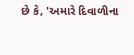છે કે, 'અમારે દિવાળીના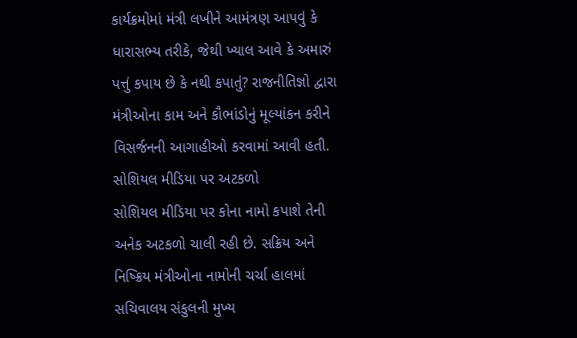કાર્યક્રમોમાં મંત્રી લખીને આમંત્રણ આપવું કે ધારાસભ્ય તરીકે, જેથી ખ્યાલ આવે કે અમારું પત્તું કપાય છે કે નથી કપાતું? રાજનીતિજ્ઞો દ્વારા મંત્રીઓના કામ અને કૌભાંડોનું મૂલ્યાંકન કરીને વિસર્જનની આગાહીઓ કરવામાં આવી હતી.
સોશિયલ મીડિયા પર અટકળો
સોશિયલ મીડિયા પર કોના નામો કપાશે તેની અનેક અટકળો ચાલી રહી છે. સક્રિય અને નિષ્ક્રિય મંત્રીઓના નામોની ચર્ચા હાલમાં સચિવાલય સંકુલની મુખ્ય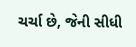ચર્ચા છે, જેની સીધી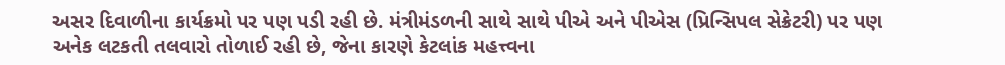અસર દિવાળીના કાર્યક્રમો પર પણ પડી રહી છે. મંત્રીમંડળની સાથે સાથે પીએ અને પીએસ (પ્રિન્સિપલ સેક્રેટરી) પર પણ અનેક લટકતી તલવારો તોળાઈ રહી છે, જેના કારણે કેટલાંક મહત્ત્વના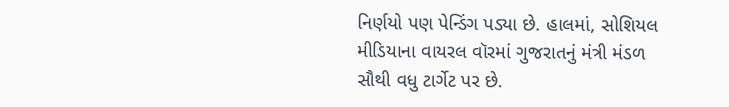નિર્ણયો પણ પેન્ડિંગ પડ્યા છે. હાલમાં, સોશિયલ મીડિયાના વાયરલ વૉરમાં ગુજરાતનું મંત્રી મંડળ સૌથી વધુ ટાર્ગેટ પર છે.